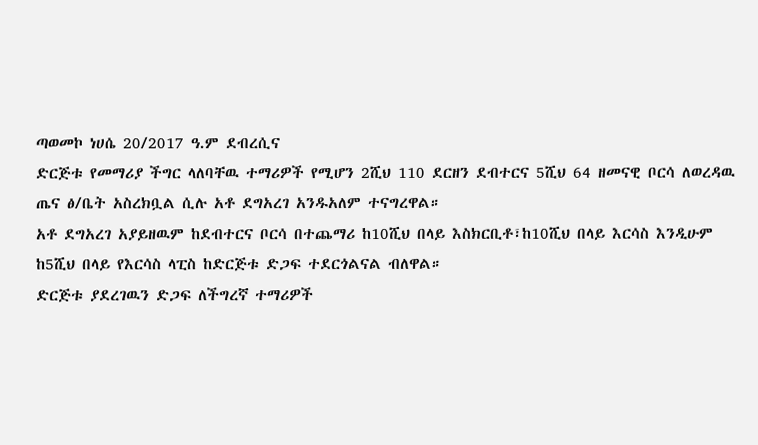ጣወመኮ ነሀሴ 20/2017 ዓ.ም ደብረሲና
ድርጅቱ የመማሪያ ችግር ላለባቸዉ ተማሪዎች የሚሆን 2ሺህ 110 ደርዘን ደብተርና 5ሺህ 64 ዘመናዊ ቦርሳ ለወረዳዉ ጤና ፅ/ቤት አስረክቧል ሲሉ አቶ ደግአረገ አንዱአለም ተናግረዋል።
አቶ ደግአረገ አያይዘዉም ከደብተርና ቦርሳ በተጨማሪ ከ10ሺህ በላይ እስክርቢቶ፣ከ10ሺህ በላይ እርሳስ እንዲሁም ከ5ሺህ በላይ የእርሳስ ላፒስ ከድርጅቱ ድጋፍ ተደርጎልናል ብለዋል።
ድርጅቱ ያደረገዉን ድጋፍ ለችግረኛ ተማሪዎች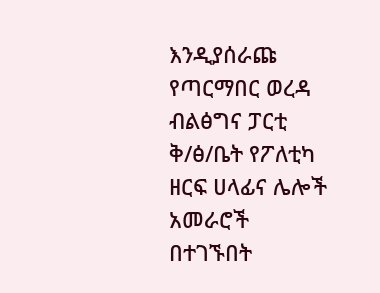እንዲያሰራጩ የጣርማበር ወረዳ ብልፅግና ፓርቲ ቅ/ፅ/ቤት የፖለቲካ ዘርፍ ሀላፊና ሌሎች አመራሮች በተገኙበት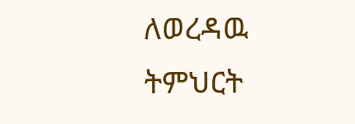ለወረዳዉ ትምህርት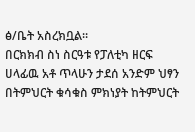ፅ/ቤት አስረክቧል።
በርክክብ ስነ ስርዓቱ የፓለቲካ ዘርፍ ሀላፊዉ አቶ ጥላሁን ታደሰ አንድም ህፃን በትምህርት ቁሳቁስ ምክነያት ከትምህርት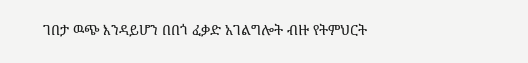ገበታ ዉጭ እንዳይሆን በበጎ ፈቃድ አገልግሎት ብዙ የትምህርት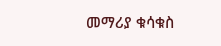መማሪያ ቁሳቁስ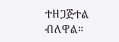ተዘጋጅተል ብለዋል።